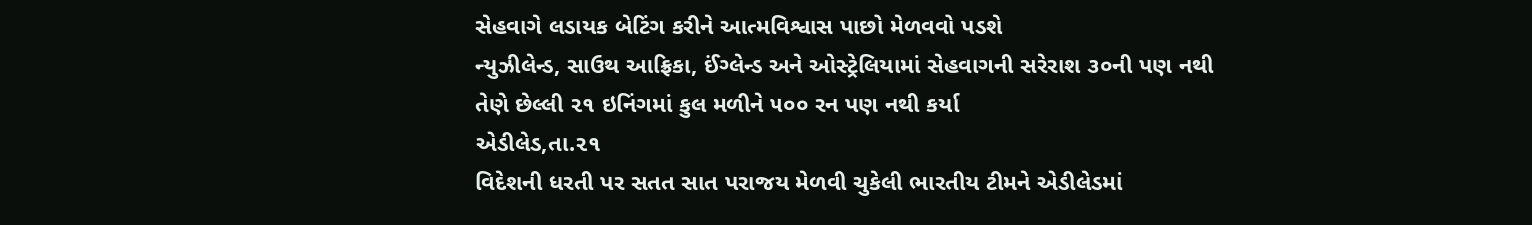સેહવાગે લડાયક બેટિંગ કરીને આત્મવિશ્વાસ પાછો મેળવવો પડશે
ન્યુઝીલેન્ડ, સાઉથ આફ્રિકા, ઈંગ્લેન્ડ અને ઓસ્ટ્રેલિયામાં સેહવાગની સરેરાશ ૩૦ની પણ નથી તેણે છેલ્લી ૨૧ ઇનિંગમાં કુલ મળીને ૫૦૦ રન પણ નથી કર્યા
એડીલેડ,તા.૨૧
વિદેશની ધરતી પર સતત સાત પરાજય મેળવી ચુકેલી ભારતીય ટીમને એડીલેડમાં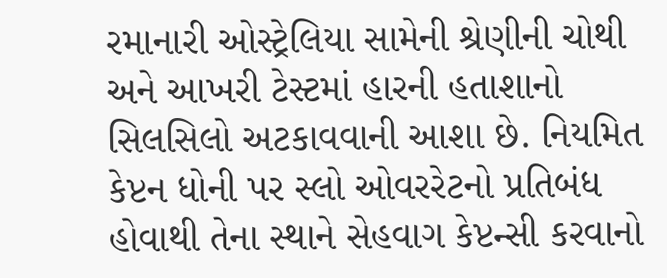રમાનારી ઓસ્ટ્રેલિયા સામેની શ્રેણીની ચોથી અને આખરી ટેસ્ટમાં હારની હતાશાનો સિલસિલો અટકાવવાની આશા છે. નિયમિત કેપ્ટન ધોની પર સ્લો ઓવરરેટનો પ્રતિબંધ હોવાથી તેના સ્થાને સેહવાગ કેપ્ટન્સી કરવાનો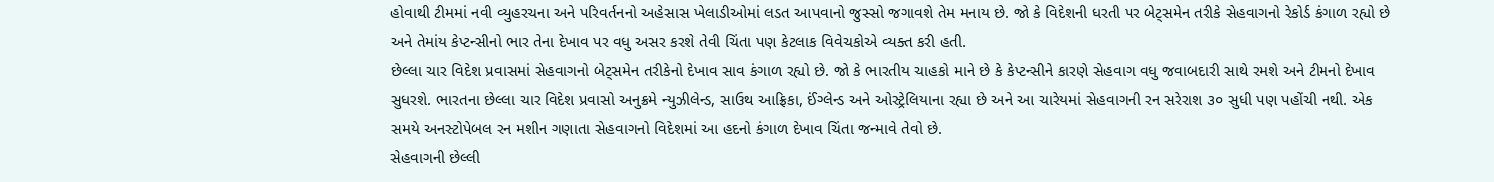હોવાથી ટીમમાં નવી વ્યુહરચના અને પરિવર્તનનો અહેસાસ ખેલાડીઓમાં લડત આપવાનો જુસ્સો જગાવશે તેમ મનાય છે. જો કે વિદેશની ધરતી પર બેટ્સમેન તરીકે સેહવાગનો રેકોર્ડ કંગાળ રહ્યો છે અને તેમાંય કેપ્ટન્સીનો ભાર તેના દેખાવ પર વધુ અસર કરશે તેવી ચિંતા પણ કેટલાક વિવેચકોએ વ્યક્ત કરી હતી.
છેલ્લા ચાર વિદેશ પ્રવાસમાં સેહવાગનો બેટ્સમેન તરીકેનો દેખાવ સાવ કંગાળ રહ્યો છે. જો કે ભારતીય ચાહકો માને છે કે કેપ્ટન્સીને કારણે સેહવાગ વધુ જવાબદારી સાથે રમશે અને ટીમનો દેખાવ સુધરશે. ભારતના છેલ્લા ચાર વિદેશ પ્રવાસો અનુક્રમે ન્યુઝીલેન્ડ, સાઉથ આફ્રિકા, ઈંગ્લેન્ડ અને ઓસ્ટ્રેલિયાના રહ્યા છે અને આ ચારેયમાં સેહવાગની રન સરેરાશ ૩૦ સુધી પણ પહોંચી નથી. એક સમયે અનસ્ટોપેબલ રન મશીન ગણાતા સેહવાગનો વિદેશમાં આ હદનો કંગાળ દેખાવ ચિંતા જન્માવે તેવો છે.
સેહવાગની છેલ્લી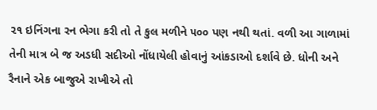૨૧ ઇનિંગના રન ભેગા કરી તો તે કુલ મળીને ૫૦૦ પણ નથી થતાં. વળી આ ગાળામાં તેની માત્ર બે જ અડધી સદીઓ નોંધાયેલી હોવાનું આંકડાઓ દર્શાવે છે. ધોની અને રૈનાને એક બાજુએ રાખીએ તો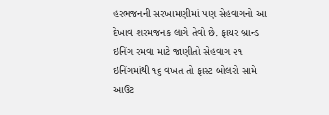હરભજનની સરખામણીમાં પણ સેહવાગનો આ દેખાવ શરમજનક લાગે તેવો છે. ફાયર બ્રાન્ડ ઇનિંગ રમવા માટે જાણીતો સેહવાગ ૨૧ ઇનિંગમાંથી ૧૬ વખત તો ફાસ્ટ બોલરો સામે આઉટ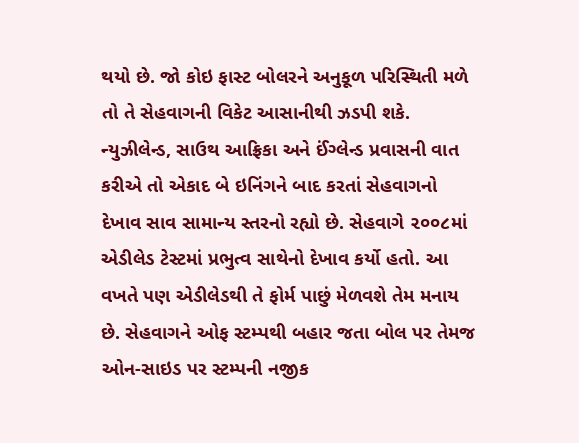થયો છે. જો કોઇ ફાસ્ટ બોલરને અનુકૂળ પરિસ્થિતી મળે તો તે સેહવાગની વિકેટ આસાનીથી ઝડપી શકે.
ન્યુઝીલેન્ડ, સાઉથ આફ્રિકા અને ઈંગ્લેન્ડ પ્રવાસની વાત કરીએ તો એકાદ બે ઇનિંગને બાદ કરતાં સેહવાગનો દેખાવ સાવ સામાન્ય સ્તરનો રહ્યો છે. સેહવાગે ૨૦૦૮માં એડીલેડ ટેસ્ટમાં પ્રભુત્વ સાથેનો દેખાવ કર્યો હતો. આ વખતે પણ એડીલેડથી તે ફોર્મ પાછું મેળવશે તેમ મનાય છે. સેહવાગને ઓફ સ્ટમ્પથી બહાર જતા બોલ પર તેમજ ઓન-સાઇડ પર સ્ટમ્પની નજીક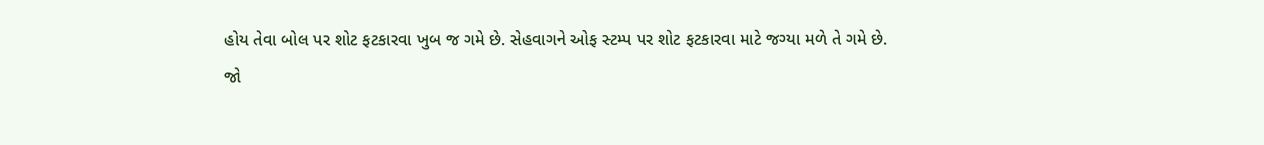હોય તેવા બોલ પર શોટ ફટકારવા ખુબ જ ગમે છે. સેહવાગને ઓફ સ્ટમ્પ પર શોટ ફટકારવા માટે જગ્યા મળે તે ગમે છે.
જો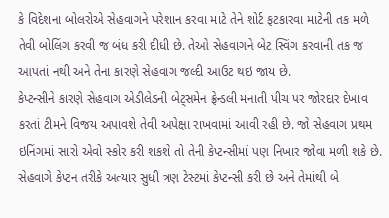કે વિદેશના બોલરોએ સેહવાગને પરેશાન કરવા માટે તેને શોર્ટ ફટકારવા માટેની તક મળે તેવી બોલિંગ કરવી જ બંધ કરી દીધી છે. તેઓ સેહવાગને બેટ સ્વિંગ કરવાની તક જ આપતાં નથી અને તેના કારણે સેહવાગ જલ્દી આઉટ થઇ જાય છે.
કેપ્ટન્સીને કારણે સેહવાગ એડીલેડની બેટ્સમેન ફ્રેન્ડલી મનાતી પીચ પર જોરદાર દેખાવ કરતાં ટીમને વિજય અપાવશે તેવી અપેક્ષા રાખવામાં આવી રહી છે. જો સેહવાગ પ્રથમ ઇનિંગમાં સારો એવો સ્કોર કરી શકશે તો તેની કેપ્ટન્સીમાં પણ નિખાર જોવા મળી શકે છે. સેહવાગે કેપ્ટન તરીકે અત્યાર સુધી ત્રણ ટેસ્ટમાં કેપ્ટન્સી કરી છે અને તેમાંથી બે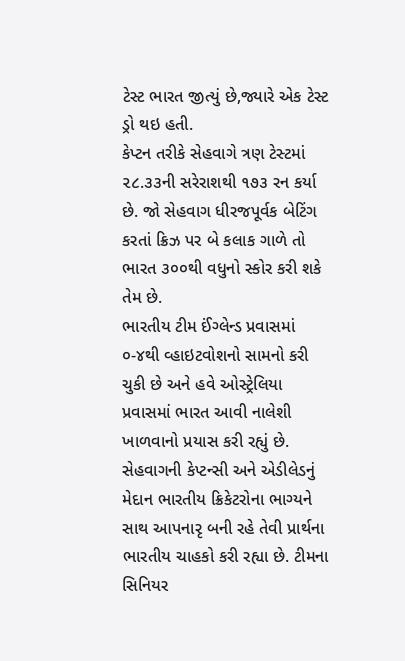ટેસ્ટ ભારત જીત્યું છે,જ્યારે એક ટેસ્ટ ડ્રો થઇ હતી.
કેપ્ટન તરીકે સેહવાગે ત્રણ ટેસ્ટમાં ૨૮.૩૩ની સરેરાશથી ૧૭૩ રન કર્યા છે. જો સેહવાગ ધીરજપૂર્વક બેટિંગ કરતાં ક્રિઝ પર બે કલાક ગાળે તો ભારત ૩૦૦થી વધુનો સ્કોર કરી શકે તેમ છે.
ભારતીય ટીમ ઈંગ્લેન્ડ પ્રવાસમાં ૦-૪થી વ્હાઇટવોશનો સામનો કરી ચુકી છે અને હવે ઓસ્ટ્રેલિયા પ્રવાસમાં ભારત આવી નાલેશી ખાળવાનો પ્રયાસ કરી રહ્યું છે. સેહવાગની કેપ્ટન્સી અને એડીલેડનું મેદાન ભારતીય ક્રિકેટરોના ભાગ્યને સાથ આપનારૃ બની રહે તેવી પ્રાર્થના ભારતીય ચાહકો કરી રહ્યા છે. ટીમના સિનિયર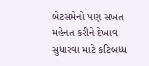બેટસમેનો પણ સખત મહેનત કરીને દેખાવ સુધારવા માટે કટિબધ્ધ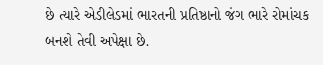છે ત્યારે એડીલેડમાં ભારતની પ્રતિષ્ઠાનો જંગ ભારે રોમાંચક બનશે તેવી અપેક્ષા છે.